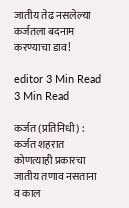जातीय तेढ नसलेल्या कर्जतला बदनाम करण्याचा डाव!

editor 3 Min Read
3 Min Read

कर्जत (प्रतिनिधी) : कर्जत शहरात कोणत्याही प्रकारचा जातीय तणाव नसताना व काल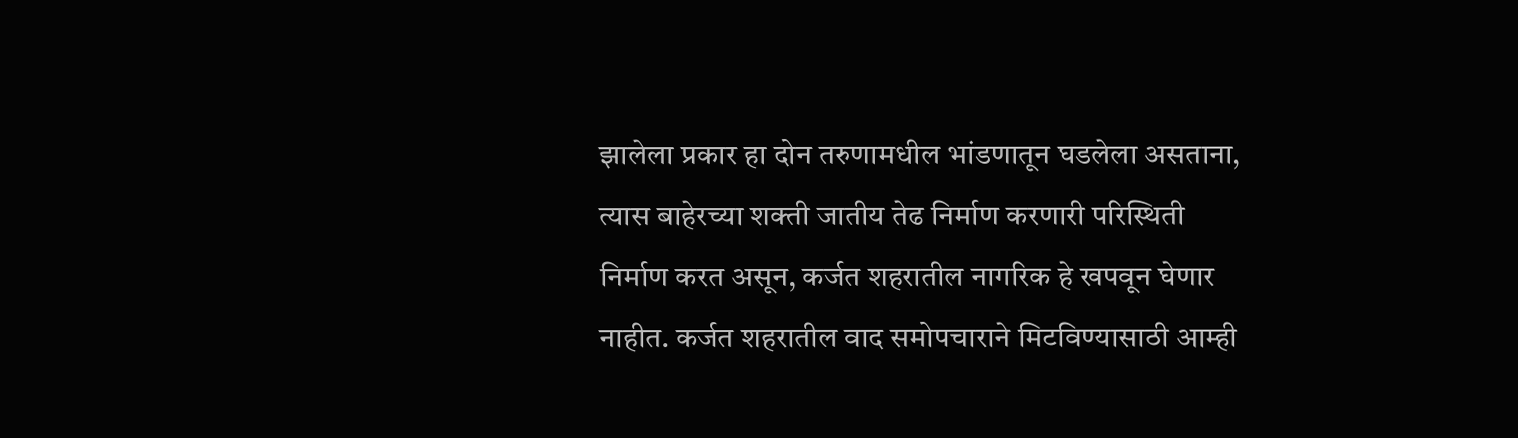झालेला प्रकार हा दोन तरुणामधील भांडणातून घडलेला असताना, त्यास बाहेरच्या शक्ती जातीय तेढ निर्माण करणारी परिस्थिती निर्माण करत असून, कर्जत शहरातील नागरिक हे खपवून घेणार नाहीत. कर्जत शहरातील वाद समोपचाराने मिटविण्यासाठी आम्ही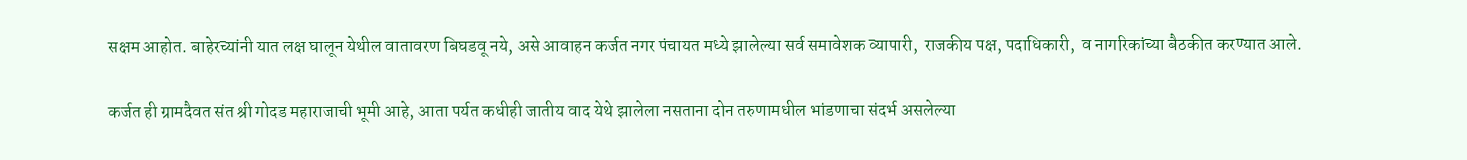सक्षम आहोत. बाहेरच्यांनी यात लक्ष घालून येथील वातावरण बिघडवू नये, असे आवाहन कर्जत नगर पंचायत मध्ये झालेल्या सर्व समावेशक व्यापारी,  राजकीय पक्ष, पदाधिकारी,  व नागरिकांच्या बैठकीत करण्यात आले.

कर्जत ही ग्रामदैवत संत श्री गोदड महाराजाची भूमी आहे, आता पर्यत कधीही जातीय वाद येथे झालेला नसताना दोन तरुणामधील भांडणाचा संदर्भ असलेल्या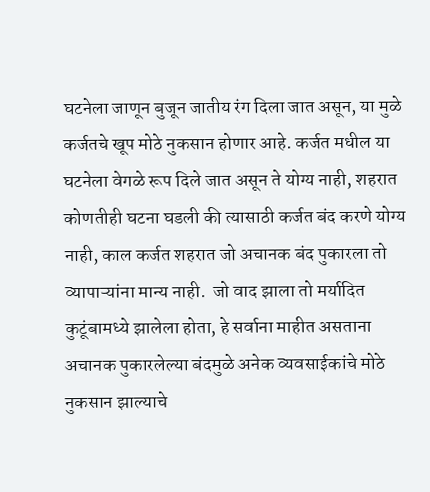घटनेला जाणून बुजून जातीय रंग दिला जात असून, या मुळे कर्जतचे खूप मोठे नुकसान होणार आहे. कर्जत मधील या घटनेला वेगळे रूप दिले जात असून ते योग्य नाही, शहरात कोणतीही घटना घडली की त्यासाठी कर्जत बंद करणे योग्य नाही, काल कर्जत शहरात जो अचानक बंद पुकारला तो व्यापाऱ्यांना मान्य नाही.  जो वाद झाला तो मर्यादित कुटूंबामध्ये झालेला होता, हे सर्वाना माहीत असताना अचानक पुकारलेल्या बंदमुळे अनेक व्यवसाईकांचे मोठे नुकसान झाल्याचे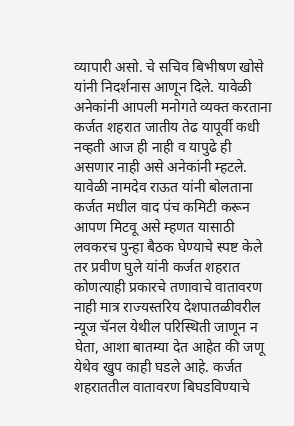व्यापारी असो. चे सचिव बिभीषण खोसे यांनी निदर्शनास आणून दिले. यावेळी अनेकांनी आपली मनोगते व्यक्त करताना कर्जत शहरात जातीय तेढ यापूर्वी कधी नव्हती आज ही नाही व यापुढे ही असणार नाही असे अनेकांनी म्हटले. यावेळी नामदेव राऊत यांनी बोलताना कर्जत मधील वाद पंच कमिटी करून आपण मिटवू असे म्हणत यासाठी लवकरच पुन्हा बैठक घेण्याचे स्पष्ट केले तर प्रवीण घुले यांनी कर्जत शहरात कोणत्याही प्रकारचे तणावाचे वातावरण नाही मात्र राज्यस्तरिय देशपातळीवरील न्यूज चॅनल येथील परिस्थिती जाणून न घेता, आशा बातम्या देत आहेत की जणू येथेव खुप काही घडले आहे. कर्जत शहराततील वातावरण बिघडविण्याचे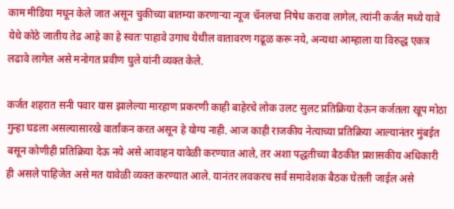काम मीडिया मधून केले जात असून चुकीच्या बातम्या करणाऱ्या न्यूज चॅनलचा निषेध करावा लागेल, त्यांनी कर्जत मध्ये यावे येथे कोठे जातीय तेढ आहे का हे स्वतः पाहावे उगाच येथील वातावरण गढूळ करू नये, अन्यथा आम्हाला या विरुद्ध एकत्र लढावे लागेल असे मनोगत प्रवीण घुले यांनी व्यक्त केले.

कर्जत शहरात सनी पवार यास झालेल्या मारहाण प्रकरणी काही बाहेरचे लोक उलट सुलट प्रतिक्रिया देऊन कर्जतला खूप मोठा गुन्हा घडला असल्यासारखे वार्तांकन करत असून हे योग्य नाही. आज काही राजकीय नेत्याच्या प्रतिक्रिया आल्यानंतर मुंबईत बसून कोणीही प्रतिक्रिया देऊ नये असे आवाहन यावेळी करण्यात आले, तर अशा पद्धतीच्या बैठकीत प्रशासकीय अधिकारी ही असले पाहिजेत असे मत यावेळी व्यक्त करण्यात आले. यानंतर लवकरच सर्व समावेशक बैठक घेतली जाईल असे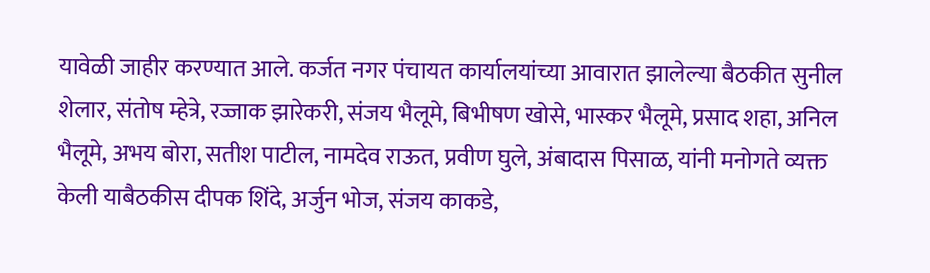यावेळी जाहीर करण्यात आले. कर्जत नगर पंचायत कार्यालयांच्या आवारात झालेल्या बैठकीत सुनील शेलार, संतोष म्हेत्रे, रज्जाक झारेकरी, संजय भैलूमे, बिभीषण खोसे, भास्कर भैलूमे, प्रसाद शहा, अनिल भैलूमे, अभय बोरा, सतीश पाटील, नामदेव राऊत, प्रवीण घुले, अंबादास पिसाळ, यांनी मनोगते व्यक्त केली याबैठकीस दीपक शिंदे, अर्जुन भोज, संजय काकडे,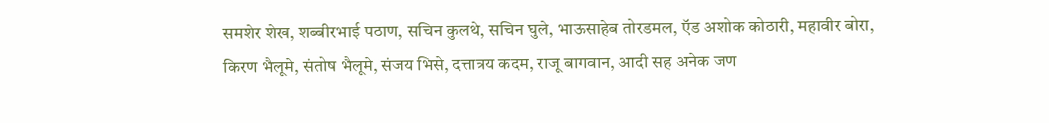समशेर शेख, शब्बीरभाई पठाण, सचिन कुलथे, सचिन घुले, भाऊसाहेब तोरडमल, ऍड अशोक कोठारी, महावीर बोरा, किरण भैलूमे, संतोष भैलूमे, संजय भिसे, दत्तात्रय कदम, राजू बागवान, आदी सह अनेक जण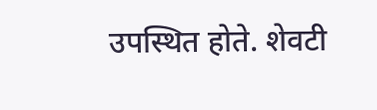उपस्थित होते. शेवटी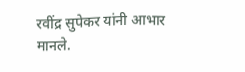रवींद्र सुपेकर यांनी आभार मानले.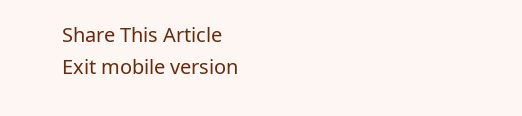Share This Article
Exit mobile version